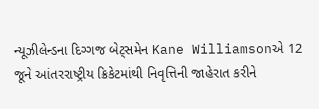ન્યૂઝીલેન્ડના દિગ્ગજ બેટ્સમેન Kane Williamsonએ 12 જૂને આંતરરાષ્ટ્રીય ક્રિકેટમાંથી નિવૃત્તિની જાહેરાત કરીને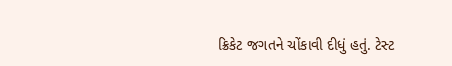ક્રિકેટ જગતને ચોંકાવી દીધું હતું. ટેસ્ટ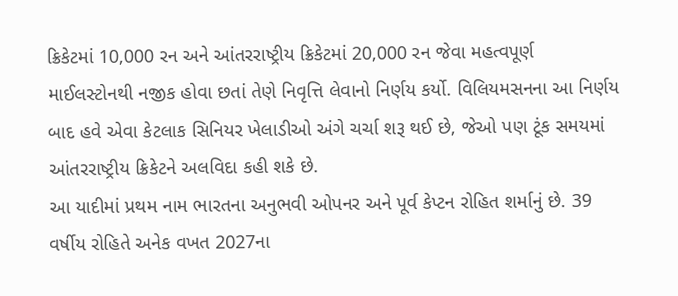ક્રિકેટમાં 10,000 રન અને આંતરરાષ્ટ્રીય ક્રિકેટમાં 20,000 રન જેવા મહત્વપૂર્ણ માઈલસ્ટોનથી નજીક હોવા છતાં તેણે નિવૃત્તિ લેવાનો નિર્ણય કર્યો. વિલિયમસનના આ નિર્ણય બાદ હવે એવા કેટલાક સિનિયર ખેલાડીઓ અંગે ચર્ચા શરૂ થઈ છે, જેઓ પણ ટૂંક સમયમાં આંતરરાષ્ટ્રીય ક્રિકેટને અલવિદા કહી શકે છે.
આ યાદીમાં પ્રથમ નામ ભારતના અનુભવી ઓપનર અને પૂર્વ કેપ્ટન રોહિત શર્માનું છે. 39 વર્ષીય રોહિતે અનેક વખત 2027ના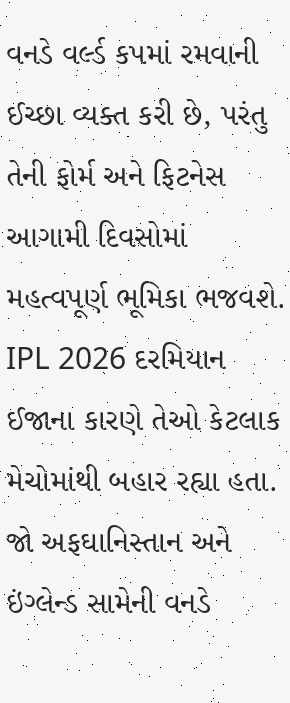વનડે વર્લ્ડ કપમાં રમવાની ઈચ્છા વ્યક્ત કરી છે, પરંતુ તેની ફોર્મ અને ફિટનેસ આગામી દિવસોમાં મહત્વપૂર્ણ ભૂમિકા ભજવશે. IPL 2026 દરમિયાન ઈજાના કારણે તેઓ કેટલાક મેચોમાંથી બહાર રહ્યા હતા. જો અફઘાનિસ્તાન અને ઇંગ્લેન્ડ સામેની વનડે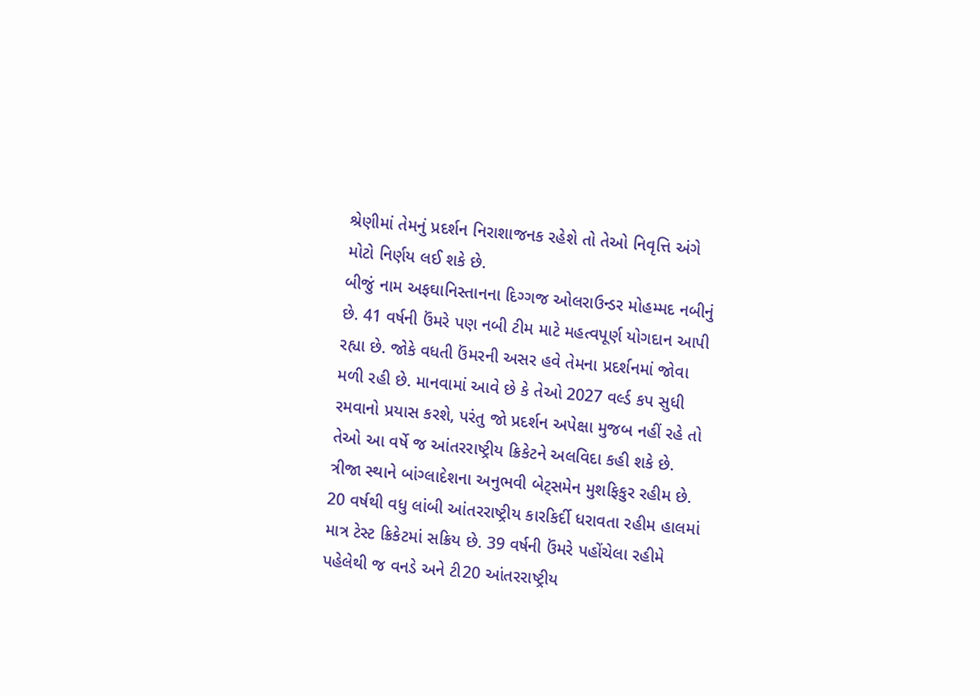શ્રેણીમાં તેમનું પ્રદર્શન નિરાશાજનક રહેશે તો તેઓ નિવૃત્તિ અંગે મોટો નિર્ણય લઈ શકે છે.
બીજું નામ અફઘાનિસ્તાનના દિગ્ગજ ઓલરાઉન્ડર મોહમ્મદ નબીનું છે. 41 વર્ષની ઉંમરે પણ નબી ટીમ માટે મહત્વપૂર્ણ યોગદાન આપી રહ્યા છે. જોકે વધતી ઉંમરની અસર હવે તેમના પ્રદર્શનમાં જોવા મળી રહી છે. માનવામાં આવે છે કે તેઓ 2027 વર્લ્ડ કપ સુધી રમવાનો પ્રયાસ કરશે, પરંતુ જો પ્રદર્શન અપેક્ષા મુજબ નહીં રહે તો તેઓ આ વર્ષે જ આંતરરાષ્ટ્રીય ક્રિકેટને અલવિદા કહી શકે છે.
ત્રીજા સ્થાને બાંગ્લાદેશના અનુભવી બેટ્સમેન મુશફિકુર રહીમ છે. 20 વર્ષથી વધુ લાંબી આંતરરાષ્ટ્રીય કારકિર્દી ધરાવતા રહીમ હાલમાં માત્ર ટેસ્ટ ક્રિકેટમાં સક્રિય છે. 39 વર્ષની ઉંમરે પહોંચેલા રહીમે પહેલેથી જ વનડે અને ટી20 આંતરરાષ્ટ્રીય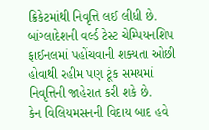ક્રિકેટમાંથી નિવૃત્તિ લઈ લીધી છે. બાંગ્લાદેશની વર્લ્ડ ટેસ્ટ ચેમ્પિયનશિપ ફાઈનલમાં પહોંચવાની શક્યતા ઓછી હોવાથી રહીમ પણ ટૂંક સમયમાં નિવૃત્તિની જાહેરાત કરી શકે છે.
કેન વિલિયમસનની વિદાય બાદ હવે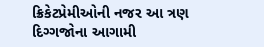ક્રિકેટપ્રેમીઓની નજર આ ત્રણ દિગ્ગજોના આગામી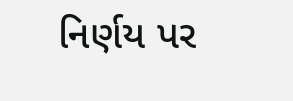નિર્ણય પર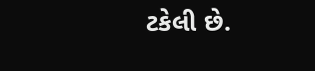ટકેલી છે.